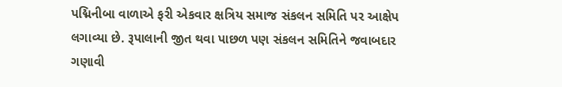પદ્મિનીબા વાળાએ ફરી એકવાર ક્ષત્રિય સમાજ સંકલન સમિતિ પર આક્ષેપ લગાવ્યા છે. રૂપાલાની જીત થવા પાછળ પણ સંકલન સમિતિને જવાબદાર ગણાવી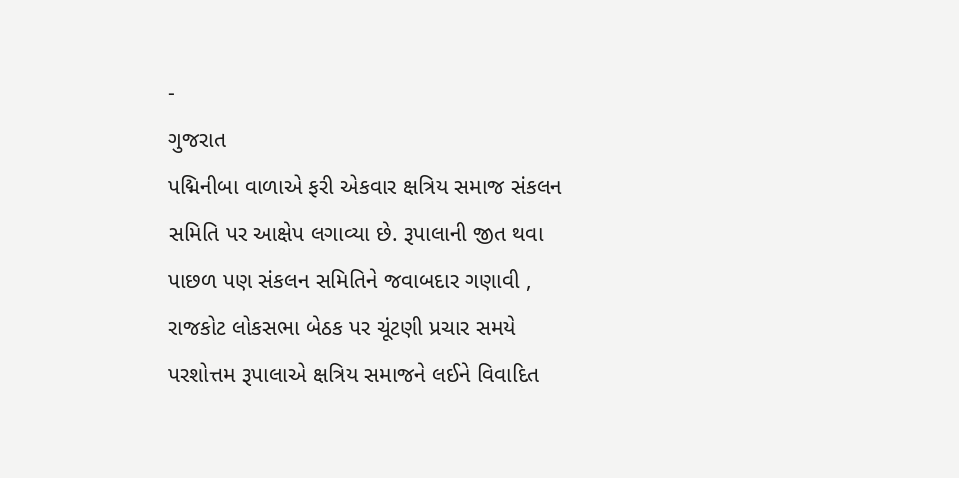-
ગુજરાત
પદ્મિનીબા વાળાએ ફરી એકવાર ક્ષત્રિય સમાજ સંકલન સમિતિ પર આક્ષેપ લગાવ્યા છે. રૂપાલાની જીત થવા પાછળ પણ સંકલન સમિતિને જવાબદાર ગણાવી ,
રાજકોટ લોકસભા બેઠક પર ચૂંટણી પ્રચાર સમયે પરશોત્તમ રૂપાલાએ ક્ષત્રિય સમાજને લઈને વિવાદિત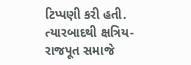ટિપ્પણી કરી હતી. ત્યારબાદથી ક્ષત્રિય-રાજપૂત સમાજે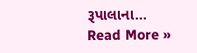રૂપાલાના…
Read More »